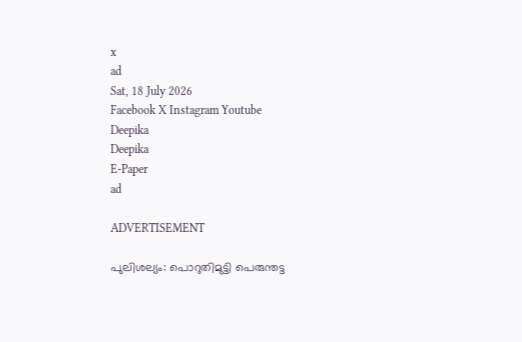x
ad
Sat, 18 July 2026
Facebook X Instagram Youtube
Deepika
Deepika
E-Paper
ad

ADVERTISEMENT

പുലിശല്യം: പൊറുതിമുട്ടി പെരുന്തട്ട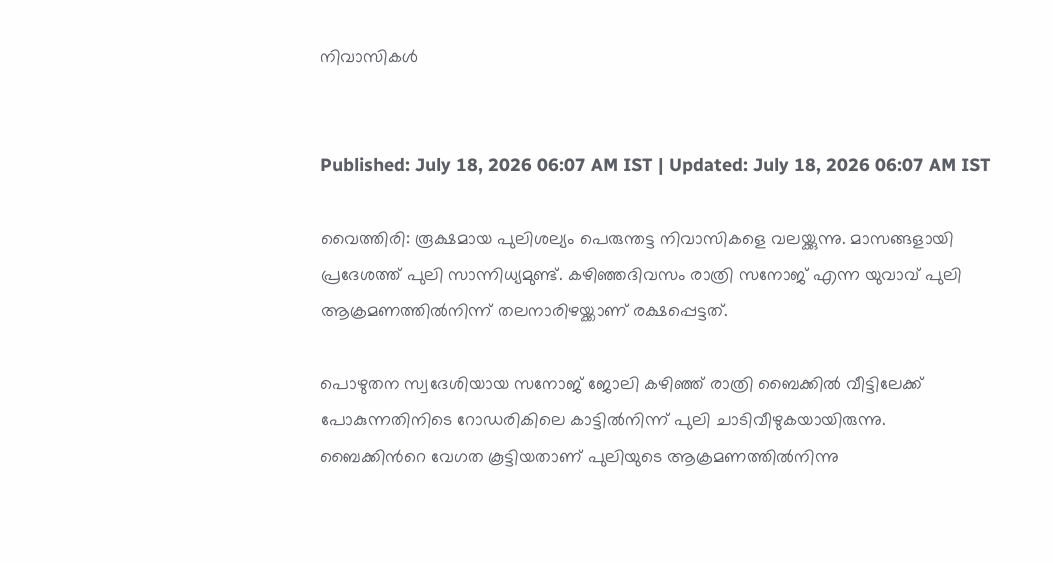നിവാസികള്‍


Published: July 18, 2026 06:07 AM IST | Updated: July 18, 2026 06:07 AM IST

വൈത്തിരി: രൂക്ഷമായ പുലിശല്യം പെരുന്തട്ട നിവാസികളെ വലയ്ക്കുന്നു. മാസങ്ങളായി പ്രദേശത്ത് പുലി സാന്നിധ്യമുണ്ട്. കഴിഞ്ഞദിവസം രാത്രി സനോജ് എന്ന യുവാവ് പുലി ആക്രമണത്തില്‍നിന്ന് തലനാരിഴയ്ക്കാണ് രക്ഷപ്പെട്ടത്.

പൊഴുതന സ്വദേശിയായ സനോജ് ജോലി കഴിഞ്ഞ് രാത്രി ബൈക്കില്‍ വീട്ടിലേക്ക് പോകുന്നതിനിടെ റോഡരികിലെ കാട്ടില്‍നിന്ന് പുലി ചാടിവീഴുകയായിരുന്നു. ബൈക്കിന്‍റെ വേഗത കൂട്ടിയതാണ് പുലിയുടെ ആക്രമണത്തില്‍നിന്നു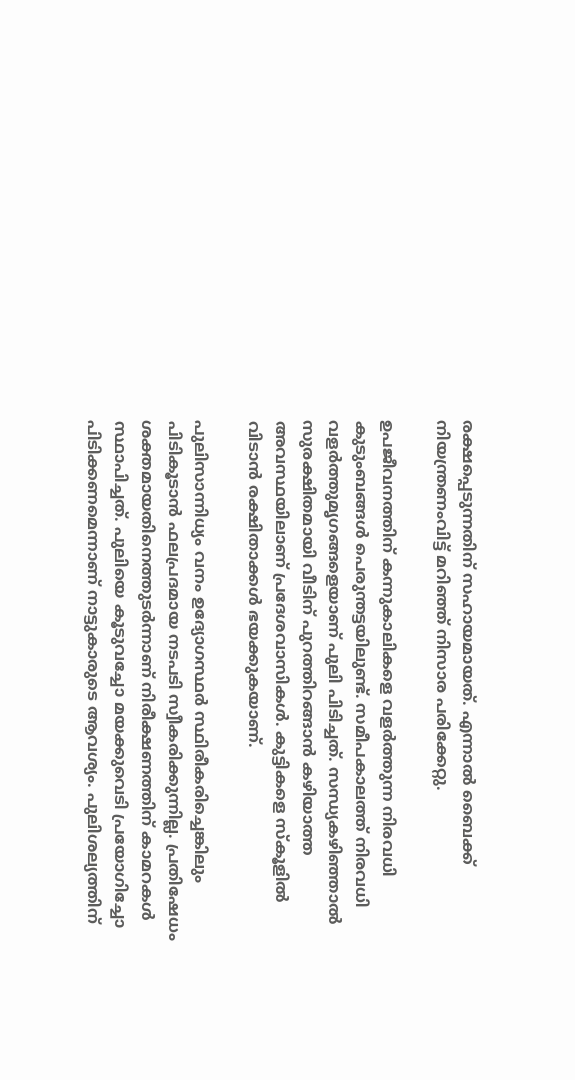രക്ഷപ്പെടുന്നതിന് സഹായമായത്. എന്നാല്‍ ബൈക്ക് നിയന്ത്രണംവിട്ട് മറിഞ്ഞ് നിസാര പരിക്കേറ്റു.

ഉപജീവനത്തിന് കന്നുകാലികളെ വളര്‍ത്തുന്ന നിരവധി കുടുംബങ്ങള്‍ പെരുന്തട്ടയിലുണ്ട്. സമീപകാലത്ത് നിരവധി വളര്‍ത്തുമൃഗങ്ങളെയാണ് പുലി പിടിച്ചത്. സന്ധ്യകഴിഞ്ഞാല്‍ സുരക്ഷിതമായി വീടിന് പുറത്തിറങ്ങാന്‍ കഴിയാത്ത അവസ്ഥയിലാണ് പ്രദേശവാസികള്‍. കുട്ടികളെ സ്‌കൂളില്‍ വിടാന്‍ രക്ഷിതാക്കള്‍ ഭയക്കുകയാണ്.

പുലിസാന്നിധ്യം വനം ഉദ്യോഗസ്ഥര്‍ സ്ഥിരീകരിച്ചെങ്കിലും പിടികൂടാന്‍ ഫലപ്രദമായ നടപടി സ്വീകരിക്കുന്നില്ല. പ്രതിഷേധം ശക്തമായതിനെത്തുടര്‍ന്നാണ് നിരീക്ഷണത്തിന് കാമറകള്‍ സ്ഥാപിച്ചത്. പുലിയെ കൂടുവച്ചോ മയക്കുവെടി പ്രയോഗിച്ചോ പിടിക്കണമെന്നാണ് നാട്ടുകാരുടെ ആവശ്യം. പുലിശല്യത്തിന്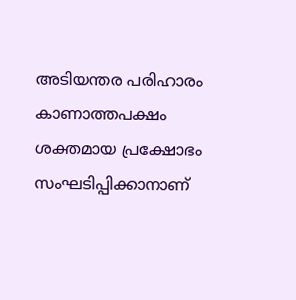അടിയന്തര പരിഹാരം കാണാത്തപക്ഷം ശക്തമായ പ്രക്ഷോഭം സംഘടിപ്പിക്കാനാണ്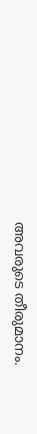അവരുടെ തീരുമാനം.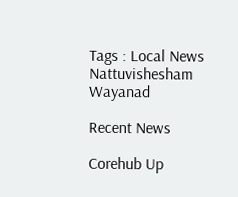Tags : Local News Nattuvishesham Wayanad

Recent News

Corehub Up